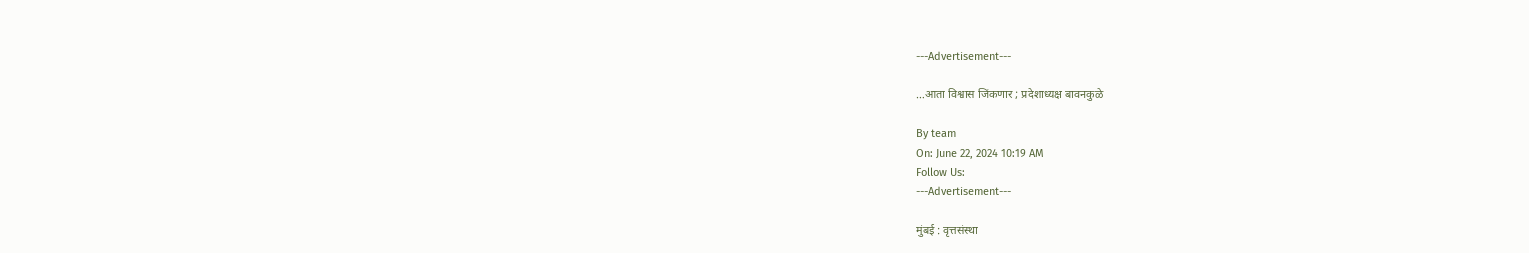---Advertisement---

…आता विश्वास जिंकणार ; प्रदेशाध्यक्ष बावनकुळे

By team
On: June 22, 2024 10:19 AM
Follow Us:
---Advertisement---

मुंबई : वृत्तसंस्था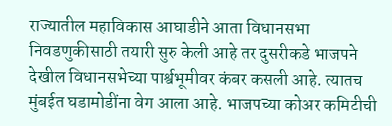राज्यातील महाविकास आघाडीने आता विधानसभा निवडणुकीसाठी तयारी सुरु केली आहे तर दुसरीकडे भाजपने देखील विधानसभेच्या पार्श्वभूमीवर कंबर कसली आहे. त्यातच मुंबईत घडामोडींना वेग आला आहे. भाजपच्या कोअर कमिटीची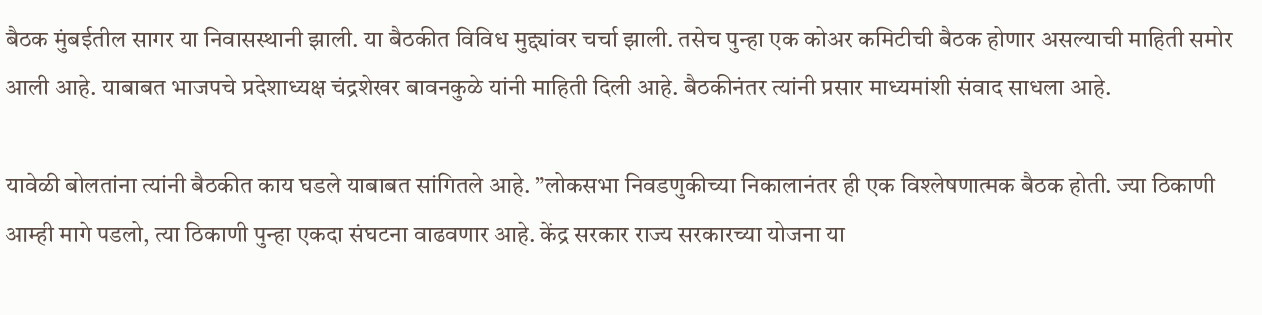बैठक मुंबईतील सागर या निवासस्थानी झाली. या बैठकीत विविध मुद्द्यांवर चर्चा झाली. तसेच पुन्हा एक कोअर कमिटीची बैठक होणार असल्याची माहिती समोर आली आहे. याबाबत भाजपचे प्रदेशाध्यक्ष चंद्रशेखर बावनकुळे यांनी माहिती दिली आहे. बैठकीनंतर त्यांनी प्रसार माध्यमांशी संवाद साधला आहे.

यावेळी बोलतांना त्यांनी बैठकीत काय घडले याबाबत सांगितले आहे. ”लोकसभा निवडणुकीच्या निकालानंतर ही एक विश्लेषणात्मक बैठक होती. ज्या ठिकाणी आम्ही मागे पडलो, त्या ठिकाणी पुन्हा एकदा संघटना वाढवणार आहे. केंद्र सरकार राज्य सरकारच्या योजना या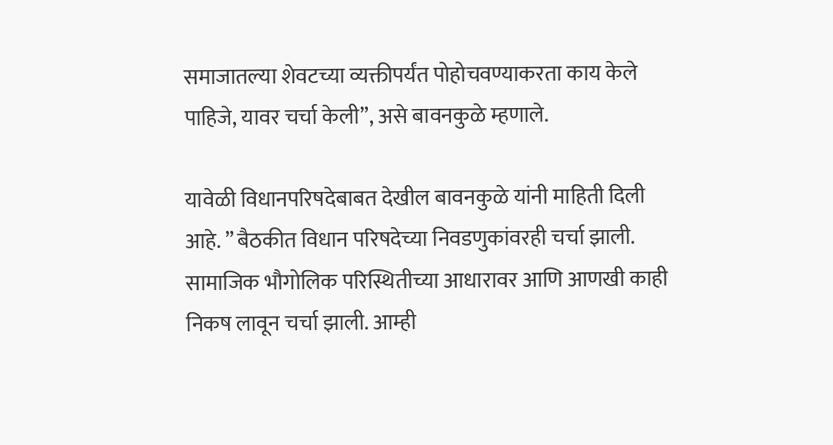समाजातल्या शेवटच्या व्यक्तीपर्यंत पोहोचवण्याकरता काय केले पाहिजे, यावर चर्चा केली”, असे बावनकुळे म्हणाले.

यावेळी विधानपरिषदेबाबत देखील बावनकुळे यांनी माहिती दिली आहे. ” बैठकीत विधान परिषदेच्या निवडणुकांवरही चर्चा झाली. सामाजिक भौगोलिक परिस्थितीच्या आधारावर आणि आणखी काही निकष लावून चर्चा झाली. आम्ही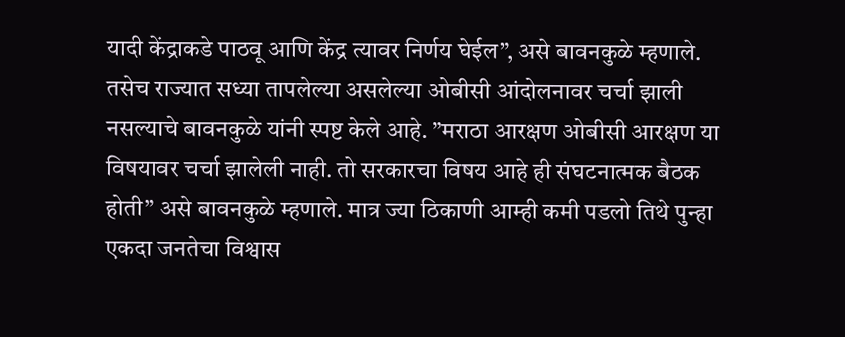यादी केंद्राकडे पाठवू आणि केंद्र त्यावर निर्णय घेईल”, असे बावनकुळे म्हणाले. तसेच राज्यात सध्या तापलेल्या असलेल्या ओबीसी आंदोलनावर चर्चा झाली नसल्याचे बावनकुळे यांनी स्पष्ट केले आहे. ”मराठा आरक्षण ओबीसी आरक्षण या विषयावर चर्चा झालेली नाही. तो सरकारचा विषय आहे ही संघटनात्मक बैठक होती” असे बावनकुळे म्हणाले. मात्र ज्या ठिकाणी आम्ही कमी पडलो तिथे पुन्हा एकदा जनतेचा विश्वास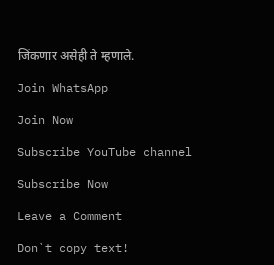जिंकणार असेही ते म्हणाले.

Join WhatsApp

Join Now

Subscribe YouTube channel

Subscribe Now

Leave a Comment

Don`t copy text!